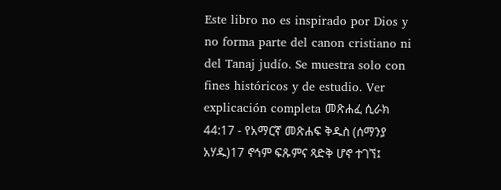Este libro no es inspirado por Dios y no forma parte del canon cristiano ni del Tanaj judío. Se muestra solo con fines históricos y de estudio. Ver explicación completa መጽሐፈ ሲራክ 44:17 - የአማርኛ መጽሐፍ ቅዱስ (ሰማንያ አሃዱ)17 ኖኅም ፍጹምና ጻድቅ ሆኖ ተገኘ፤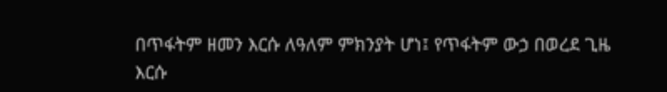በጥፋትም ዘመን እርሱ ለዓለም ምክንያት ሆነ፤ የጥፋትም ውኃ በወረደ ጊዜ እርሱ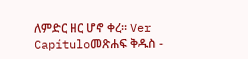ለምድር ዘር ሆኖ ቀረ። Ver Capítuloመጽሐፍ ቅዱስ -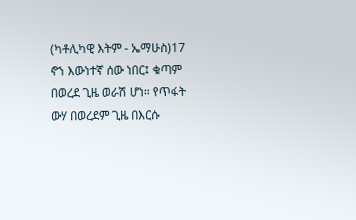(ካቶሊካዊ እትም - ኤማሁስ)17 ኖኀ እውነተኛ ሰው ነበር፤ ቁጣም በወረደ ጊዜ ወራሽ ሆነ። የጥፋት ውሃ በወረደም ጊዜ በእርሱ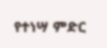የተነሣ ምድር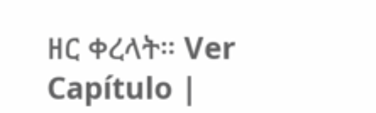ዘር ቀረላት። Ver Capítulo |